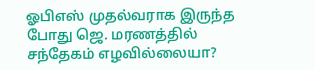ஓபிஎஸ் முதல்வராக இருந்த போது ஜெ. மரணத்தில் சந்தேகம் எழவில்லையா?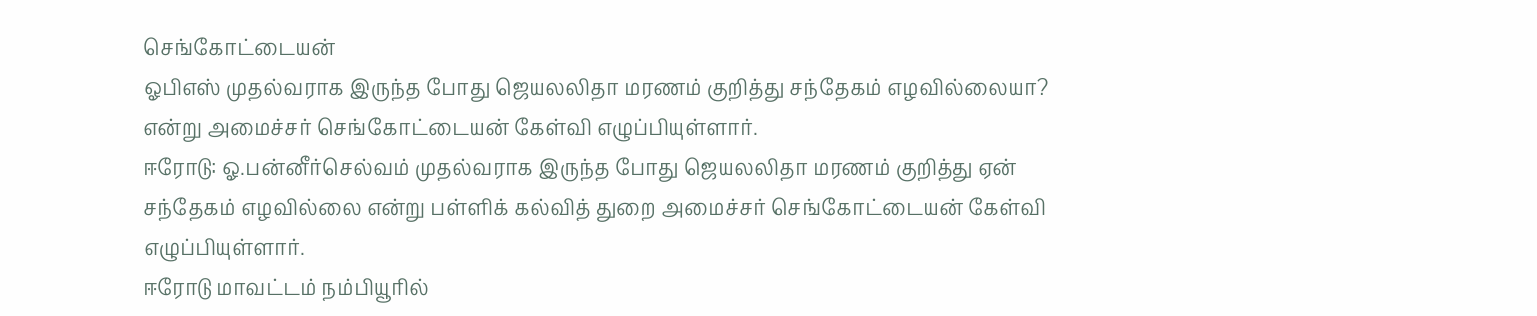செங்கோட்டையன்
ஓபிஎஸ் முதல்வராக இருந்த போது ஜெயலலிதா மரணம் குறித்து சந்தேகம் எழவில்லையா? என்று அமைச்சர் செங்கோட்டையன் கேள்வி எழுப்பியுள்ளார்.
ஈரோடு: ஓ.பன்னீர்செல்வம் முதல்வராக இருந்த போது ஜெயலலிதா மரணம் குறித்து ஏன் சந்தேகம் எழவில்லை என்று பள்ளிக் கல்வித் துறை அமைச்சர் செங்கோட்டையன் கேள்வி எழுப்பியுள்ளார்.
ஈரோடு மாவட்டம் நம்பியூரில்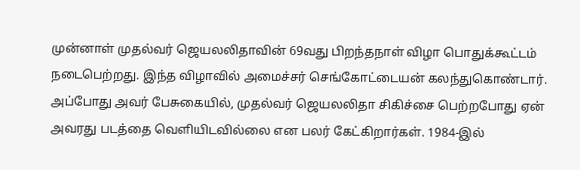முன்னாள் முதல்வர் ஜெயலலிதாவின் 69வது பிறந்தநாள் விழா பொதுக்கூட்டம் நடைபெற்றது. இந்த விழாவில் அமைச்சர் செங்கோட்டையன் கலந்துகொண்டார். அப்போது அவர் பேசுகையில், முதல்வர் ஜெயலலிதா சிகிச்சை பெற்றபோது ஏன் அவரது படத்தை வெளியிடவில்லை என பலர் கேட்கிறார்கள். 1984-இல்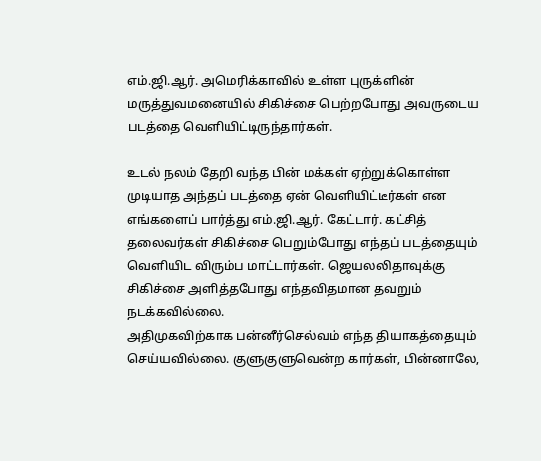எம்.ஜி.ஆர். அமெரிக்காவில் உள்ள புருக்ளின் மருத்துவமனையில் சிகிச்சை பெற்றபோது அவருடைய படத்தை வெளியிட்டிருந்தார்கள்.

உடல் நலம் தேறி வந்த பின் மக்கள் ஏற்றுக்கொள்ள முடியாத அந்தப் படத்தை ஏன் வெளியிட்டீர்கள் என எங்களைப் பார்த்து எம்.ஜி.ஆர். கேட்டார். கட்சித் தலைவர்கள் சிகிச்சை பெறும்போது எந்தப் படத்தையும் வெளியிட விரும்ப மாட்டார்கள். ஜெயலலிதாவுக்கு சிகிச்சை அளித்தபோது எந்தவிதமான தவறும் நடக்கவில்லை.
அதிமுகவிற்காக பன்னீர்செல்வம் எந்த தியாகத்தையும் செய்யவில்லை. குளுகுளுவென்ற கார்கள், பின்னாலே,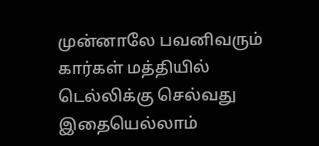முன்னாலே பவனிவரும் கார்கள் மத்தியில் டெல்லிக்கு செல்வது இதையெல்லாம்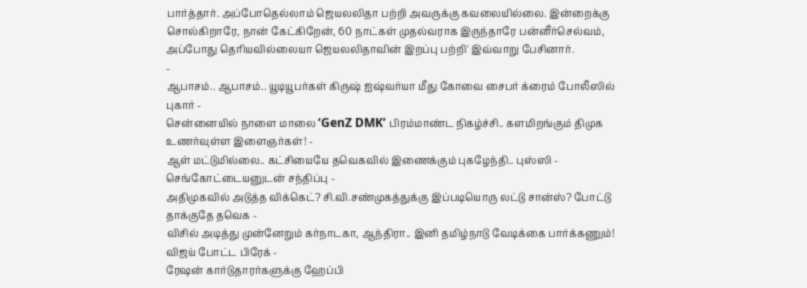பார்த்தார். அப்போதெல்லாம் ஜெயலலிதா பற்றி அவருக்கு கவலையில்லை. இன்றைக்கு சொல்கிறாரே, நான் கேட்கிறேன், 60 நாட்கள் முதல்வராக இருந்தாரே பன்னீர்செல்வம், அப்போது தெரியவில்லையா ஜெயலலிதாவின் இறப்பு பற்றி' இவ்வாறு பேசினார்.
-
ஆபாசம்.. ஆபாசம்.. யூடியூபர்கள் கிருஷ் ஐஷ்வர்யா மீது கோவை சைபர் க்ரைம் போலீஸில் புகார் -
சென்னையில் நாளை மாலை ‘GenZ DMK’ பிரம்மாண்ட நிகழ்ச்சி.. களமிறங்கும் திமுக உணர்வுள்ள இளைஞர்கள்! -
ஆள் மட்டுமில்லை.. கட்சியையே தவெகவில் இணைக்கும் புகழேந்தி.. புஸ்ஸி - செங்கோட்டையனுடன் சந்திப்பு -
அதிமுகவில் அடுத்த விக்கெட்? சி.வி.சண்முகத்துக்கு இப்படியொரு லட்டு சான்ஸ்? போட்டு தாக்குதே தவெக -
விசில் அடித்து முன்னேறும் கர்நாடகா, ஆந்திரா.. இனி தமிழ்நாடு வேடிக்கை பார்க்கணும்! விஜய் போட்ட பிரேக் -
ரேஷன் கார்டுதாரர்களுக்கு ஹேப்பி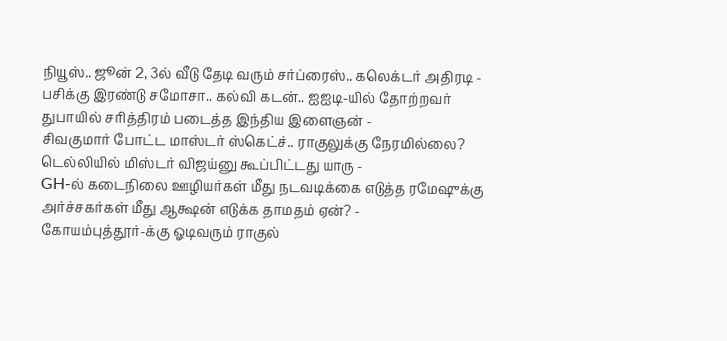நியூஸ்.. ஜூன் 2, 3ல் வீடு தேடி வரும் சர்ப்ரைஸ்.. கலெக்டர் அதிரடி -
பசிக்கு இரண்டு சமோசா.. கல்வி கடன்.. ஐஐடி-யில் தோற்றவர் துபாயில் சரித்திரம் படைத்த இந்திய இளைஞன் -
சிவகுமார் போட்ட மாஸ்டர் ஸ்கெட்ச்.. ராகுலுக்கு நேரமில்லை? டெல்லியில் மிஸ்டர் விஜய்னு கூப்பிட்டது யாரு -
GH-ல் கடைநிலை ஊழியர்கள் மீது நடவடிக்கை எடுத்த ரமேஷுக்கு அர்ச்சகர்கள் மீது ஆக்ஷன் எடுக்க தாமதம் ஏன்? -
கோயம்புத்தூர்-க்கு ஓடிவரும் ராகுல்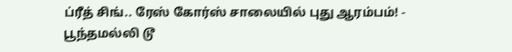ப்ரீத் சிங்.. ரேஸ் கோர்ஸ் சாலையில் புது ஆரம்பம்! -
பூந்தமல்லி டூ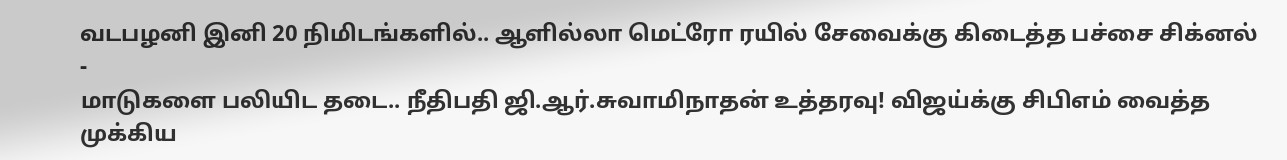வடபழனி இனி 20 நிமிடங்களில்.. ஆளில்லா மெட்ரோ ரயில் சேவைக்கு கிடைத்த பச்சை சிக்னல் -
மாடுகளை பலியிட தடை.. நீதிபதி ஜி.ஆர்.சுவாமிநாதன் உத்தரவு! விஜய்க்கு சிபிஎம் வைத்த முக்கிய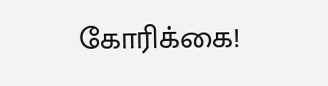கோரிக்கை!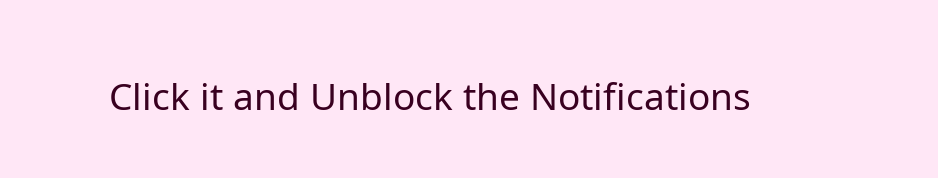Click it and Unblock the Notifications